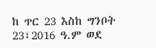ከ ጥር 23 እስከ ግንቦት 23፣2016 ዓ.ም ወደ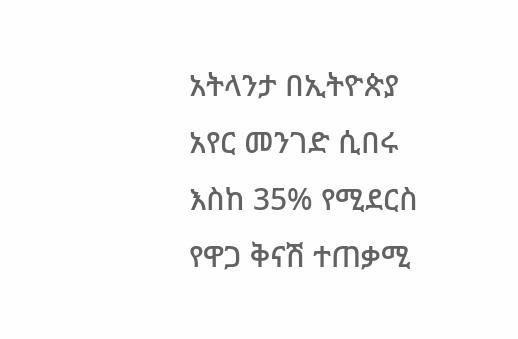አትላንታ በኢትዮጵያ አየር መንገድ ሲበሩ እስከ 35% የሚደርስ የዋጋ ቅናሽ ተጠቃሚ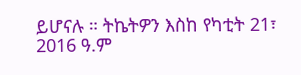ይሆናሉ ። ትኬትዎን እስከ የካቲት 21፣ 2016 ዓ.ም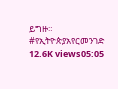ይግዙ። #የኢትዮጵያአየርመንገድ 12.6K views05:05